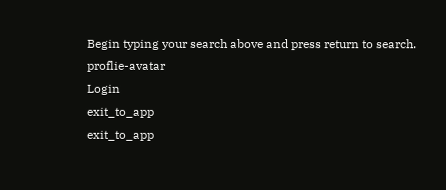Begin typing your search above and press return to search.
proflie-avatar
Login
exit_to_app
exit_to_app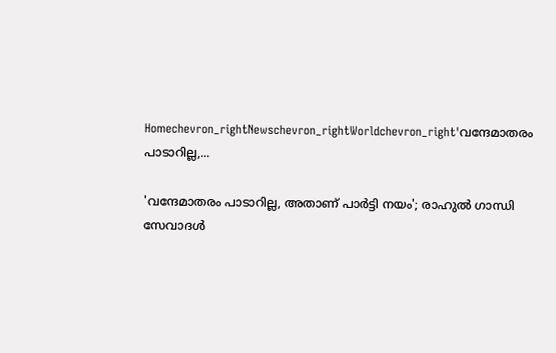Homechevron_rightNewschevron_rightWorldchevron_right'വന്ദേമാതരം പാടാറില്ല,...

'വന്ദേമാതരം പാടാറില്ല, അതാണ് പാർട്ടി നയം'; രാഹുൽ ഗാന്ധി സേവാദൾ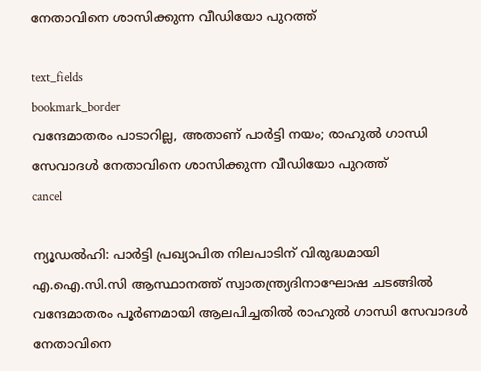നേതാവിനെ ശാസിക്കുന്ന വീഡിയോ പുറത്ത്

text_fields
bookmark_border
വന്ദേമാതരം പാടാറില്ല, അതാണ് പാർട്ടി നയം; രാഹുൽ ഗാന്ധി സേവാദൾ നേതാവിനെ ശാസിക്കുന്ന വീഡിയോ പുറത്ത്
cancel

ന്യൂഡൽഹി: പാർട്ടി പ്രഖ്യാപിത നിലപാടിന് വിരുദ്ധമായി എ.ഐ.സി.സി ആസ്ഥാനത്ത് സ്വാതന്ത്ര്യദിനാഘോഷ ചടങ്ങിൽ വന്ദേമാതരം പൂർണമായി ആലപിച്ചതിൽ രാഹുൽ ഗാന്ധി സേവാദൾ നേതാവിനെ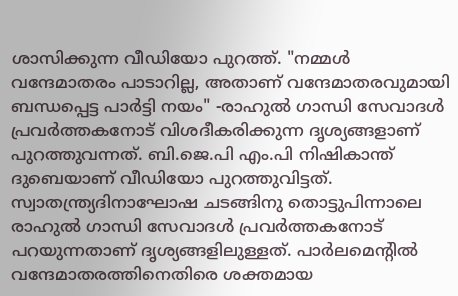ശാസിക്കുന്ന വീഡിയോ പുറത്ത്. "നമ്മൾ വന്ദേമാതരം പാടാറില്ല, അതാണ് വന്ദേമാതരവുമായി ബന്ധപ്പെട്ട പാർട്ടി നയം" -രാഹുൽ ഗാന്ധി സേവാദൾ പ്രവർത്തകനോട് വിശദീകരിക്കുന്ന ദൃശ്യങ്ങളാണ് പുറത്തുവന്നത്. ബി.ജെ.പി എം.പി നിഷികാന്ത് ദുബെയാണ് വീഡിയോ പുറത്തുവിട്ടത്. സ്വാതന്ത്ര്യദിനാഘോഷ ചടങ്ങിനു തൊട്ടുപിന്നാലെ രാഹുൽ ഗാന്ധി സേവാദൾ പ്രവർത്തകനോട് പറയുന്നതാണ് ദൃശ്യങ്ങളിലുള്ളത്. പാർലമെന്റിൽ വന്ദേമാതരത്തിനെതിരെ ശക്തമായ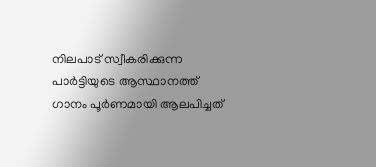നിലപാട് സ്വീകരിക്കുന്ന പാർട്ടിയുടെ ആസ്ഥാനത്ത് ഗാനം പൂർണമായി ആലപിച്ചത്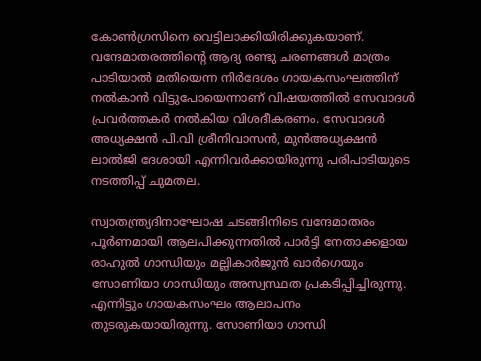കോൺഗ്രസിനെ വെട്ടിലാക്കിയിരിക്കുകയാണ്. വന്ദേമാതരത്തിന്റെ ആദ്യ രണ്ടു ചരണങ്ങൾ മാത്രം പാടിയാൽ മതിയെന്ന നിർദേശം ഗായകസംഘത്തിന് നൽകാൻ വിട്ടുപോയെന്നാണ് വിഷയത്തിൽ സേവാദൾ പ്രവർത്തകർ നൽകിയ വിശദീകരണം. സേവാദൾ അധ്യക്ഷൻ പി.വി ശ്രീനിവാസൻ, മുൻഅധ്യക്ഷൻ ലാൽജി ദേശായി എന്നിവർക്കായിരുന്നു പരിപാടിയുടെ നടത്തിപ്പ് ചുമതല.

സ്വാതന്ത്ര്യദിനാഘോഷ ചടങ്ങിനിടെ വന്ദേമാതരം പൂർണമായി ആലപിക്കുന്നതിൽ പാർട്ടി നേതാക്കളായ രാഹുൽ ഗാന്ധിയും മല്ലികാർജുൻ ഖാർഗെയും സോണിയാ ഗാന്ധിയും അസ്വസ്ഥത പ്രകടിപ്പിച്ചിരുന്നു. എന്നിട്ടും ഗായകസംഘം ആലാപനം തുടരുകയായിരുന്നു. സോണിയാ ഗാന്ധി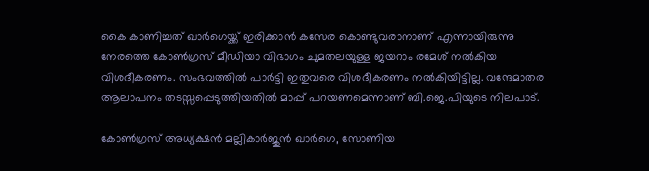കൈ കാണിച്ചത് ഖാർഗെയ്ക്ക് ഇരിക്കാൻ കസേര കൊണ്ടുവരാനാണ് എന്നായിരുന്നു നേരത്തെ കോൺഗ്രസ് മീഡിയാ വിഭാഗം ചുമതലയുള്ള ജയറാം രമേശ് നൽകിയ വിശദീകരണം. സംഭവത്തിൽ പാർട്ടി ഇതുവരെ വിശദീകരണം നൽകിയിട്ടില്ല. വന്ദേമാതര ആലാപനം തടസ്സപ്പെടുത്തിയതിൽ മാപ്പ് പറയണമെന്നാണ് ബി.ജെ.പിയുടെ നിലപാട്.

കോൺഗ്രസ് അധ്യക്ഷൻ മല്ലികാർജുൻ ഖാർഗെ, സോണിയ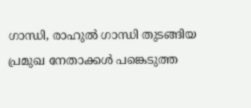ഗാന്ധി, രാഹുൽ ഗാന്ധി തുടങ്ങിയ പ്രമുഖ നേതാക്കൾ പങ്കെടുത്ത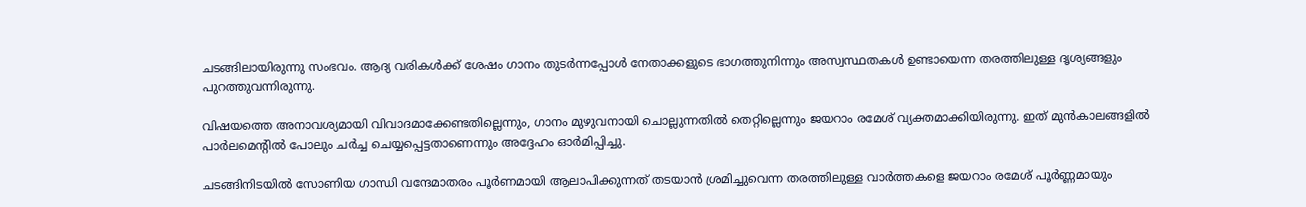ചടങ്ങിലായിരുന്നു സംഭവം. ആദ്യ വരികൾക്ക് ശേഷം ഗാനം തുടർന്നപ്പോൾ നേതാക്കളുടെ ഭാഗത്തുനിന്നും അസ്വസ്ഥതകൾ ഉണ്ടായെന്ന തരത്തിലുള്ള ദൃശ്യങ്ങളും പുറത്തുവന്നിരുന്നു.

വിഷയത്തെ അനാവശ്യമായി വിവാദമാക്കേണ്ടതില്ലെന്നും, ഗാനം മുഴുവനായി ചൊല്ലുന്നതിൽ തെറ്റില്ലെന്നും ജയറാം രമേശ് വ്യക്തമാക്കിയിരുന്നു. ഇത് മുൻകാലങ്ങളിൽ പാർലമെന്റിൽ പോലും ചർച്ച ചെയ്യപ്പെട്ടതാണെന്നും അദ്ദേഹം ഓർമിപ്പിച്ചു.

ചടങ്ങിനിടയിൽ സോണിയ ഗാന്ധി വന്ദേമാതരം പൂർണമായി ആലാപിക്കുന്നത് തടയാൻ ശ്രമിച്ചുവെന്ന തരത്തിലുള്ള വാർത്തകളെ ജയറാം രമേശ് പൂർണ്ണമായും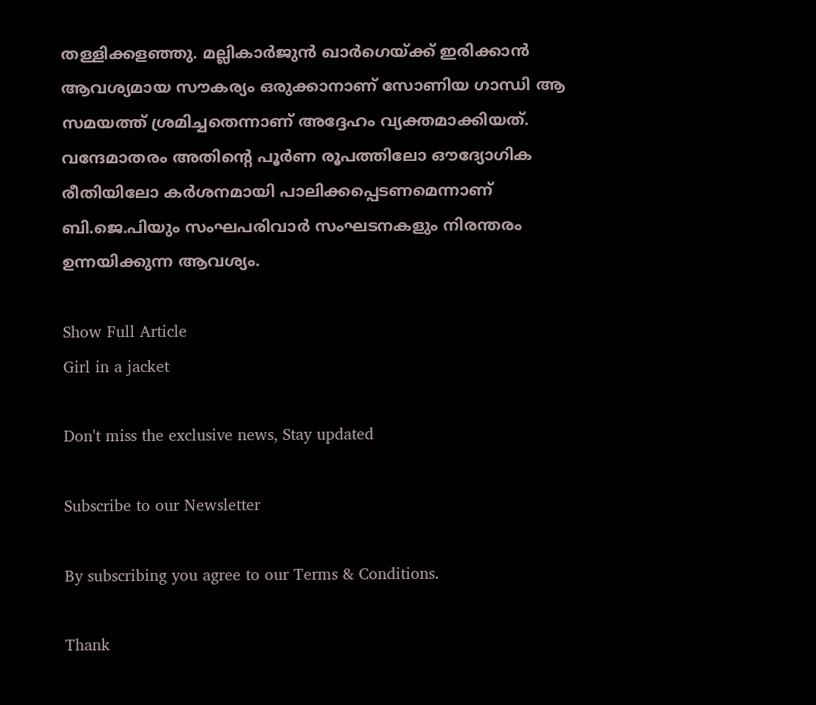തള്ളിക്കളഞ്ഞു. മല്ലികാർജുൻ ഖാർഗെയ്ക്ക് ഇരിക്കാൻ ആവശ്യമായ സൗകര്യം ഒരുക്കാനാണ് സോണിയ ഗാന്ധി ആ സമയത്ത് ശ്രമിച്ചതെന്നാണ് അദ്ദേഹം വ്യക്തമാക്കിയത്. വന്ദേമാതരം അതിന്റെ പൂർണ രൂപത്തിലോ ഔദ്യോഗിക രീതിയിലോ കർശനമായി പാലിക്കപ്പെടണമെന്നാണ് ബി.ജെ.പിയും സംഘപരിവാർ സംഘടനകളും നിരന്തരം ഉന്നയിക്കുന്ന ആവശ്യം.

Show Full Article
Girl in a jacket

Don't miss the exclusive news, Stay updated

Subscribe to our Newsletter

By subscribing you agree to our Terms & Conditions.

Thank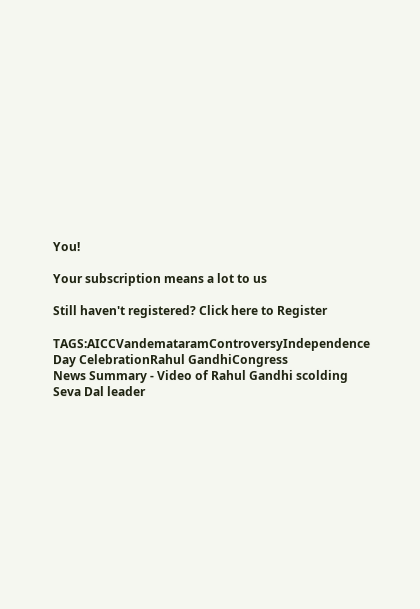You!

Your subscription means a lot to us

Still haven't registered? Click here to Register

TAGS:AICCVandemataramControversyIndependence Day CelebrationRahul GandhiCongress
News Summary - Video of Rahul Gandhi scolding Seva Dal leader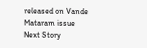released on Vande Mataram issue
Next Story